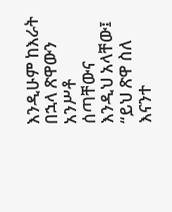እንዲሁም ከእራት በኋላ ጽዋውን አንሥቶ ሰጣቸውና እንዲህ አላቸው፤ “ይህ ጽዋ ስለ እናንተ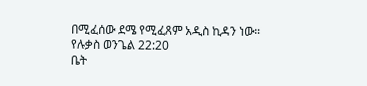በሚፈሰው ደሜ የሚፈጸም አዲስ ኪዳን ነው።
የሉቃስ ወንጌል 22:20
ቤት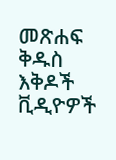መጽሐፍ ቅዱስ
እቅዶች
ቪዲዮዎች